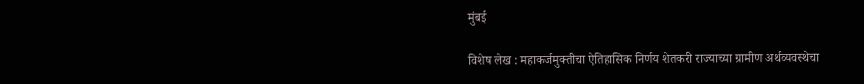मुंबई

विशेष लेख : महाकर्जमुक्तीचा ऐतिहासिक निर्णय शेतकरी राज्याच्या ग्रामीण अर्थव्यवस्थेचा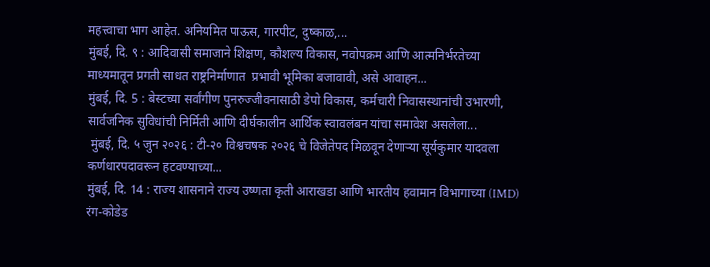महत्त्वाचा भाग आहेत. अनियमित पाऊस, गारपीट, दुष्काळ,...
मुंबई, दि. ९ : आदिवासी समाजाने शिक्षण, कौशल्य विकास, नवोपक्रम आणि आत्मनिर्भरतेच्या माध्यमातून प्रगती साधत राष्ट्रनिर्माणात  प्रभावी भूमिका बजावावी, असे आवाहन...
मुंबई, दि. 5 : बेस्टच्या सर्वांगीण पुनरुज्जीवनासाठी डेपो विकास, कर्मचारी निवासस्थानांची उभारणी, सार्वजनिक सुविधांची निर्मिती आणि दीर्घकालीन आर्थिक स्वावलंबन यांचा समावेश असलेला...
 मुंबई, दि. ५ जुन २०२६ : टी-२० विश्वचषक २०२६ चे विजेतेपद मिळवून देणाऱ्या सूर्यकुमार यादवला कर्णधारपदावरून हटवण्याच्या...
मुंबई, दि. 14 : राज्य शासनाने राज्य उष्णता कृती आराखडा आणि भारतीय हवामान विभागाच्या (IMD) रंग-कोडेड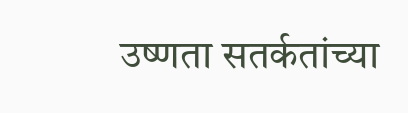उष्णता सतर्कतांच्या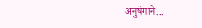अनुषंगाने...